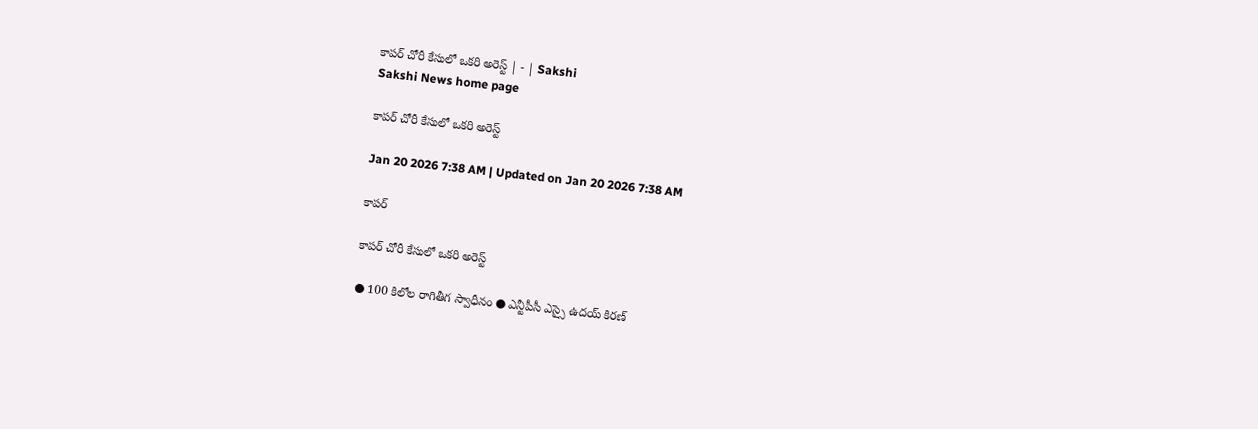కాపర్‌ చోరీ కేసులో ఒకరి అరెస్ట్‌ | - | Sakshi
Sakshi News home page

కాపర్‌ చోరీ కేసులో ఒకరి అరెస్ట్‌

Jan 20 2026 7:38 AM | Updated on Jan 20 2026 7:38 AM

కాపర్

కాపర్‌ చోరీ కేసులో ఒకరి అరెస్ట్‌

● 100 కిలోల రాగితీగ స్వాధీనం ● ఎన్టీపీసీ ఎస్సై ఉదయ్‌ కిరణ్‌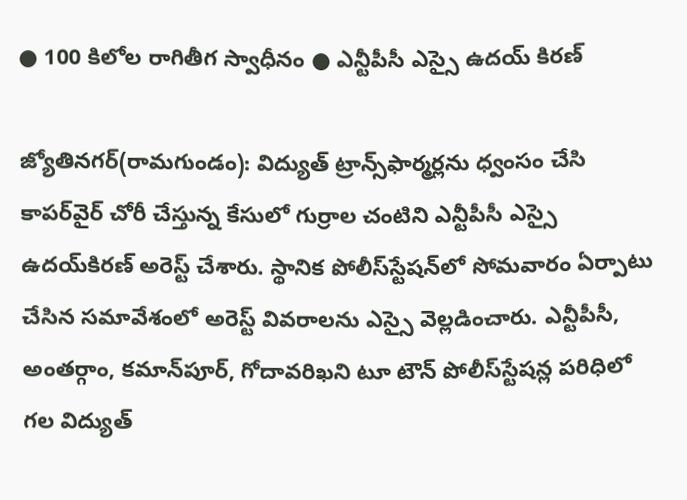● 100 కిలోల రాగితీగ స్వాధీనం ● ఎన్టీపీసీ ఎస్సై ఉదయ్‌ కిరణ్‌

జ్యోతినగర్‌(రామగుండం): విద్యుత్‌ ట్రాన్స్‌ఫార్మర్లను ధ్వంసం చేసి కాపర్‌వైర్‌ చోరీ చేస్తున్న కేసులో గుర్రాల చంటిని ఎన్టీపీసీ ఎస్సై ఉదయ్‌కిరణ్‌ అరెస్ట్‌ చేశారు. స్థానిక పోలీస్‌స్టేషన్‌లో సోమవారం ఏర్పాటు చేసిన సమావేశంలో అరెస్ట్‌ వివరాలను ఎస్సై వెల్లడించారు. ఎన్టీపీసీ, అంతర్గాం, కమాన్‌పూర్‌, గోదావరిఖని టూ టౌన్‌ పోలీస్‌స్టేషన్ల పరిధిలో గల విద్యుత్‌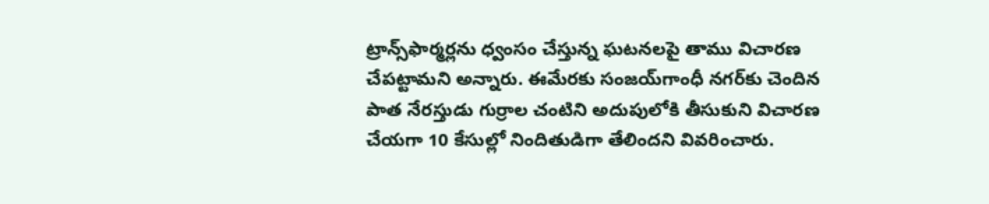ట్రాన్స్‌ఫార్మర్లను ధ్వంసం చేస్తున్న ఘటనలపై తాము విచారణ చేపట్టామని అన్నారు. ఈమేరకు సంజయ్‌గాంధీ నగర్‌కు చెందిన పాత నేరస్తుడు గుర్రాల చంటిని అదుపులోకి తీసుకుని విచారణ చేయగా 10 కేసుల్లో నిందితుడిగా తేలిందని వివరించారు.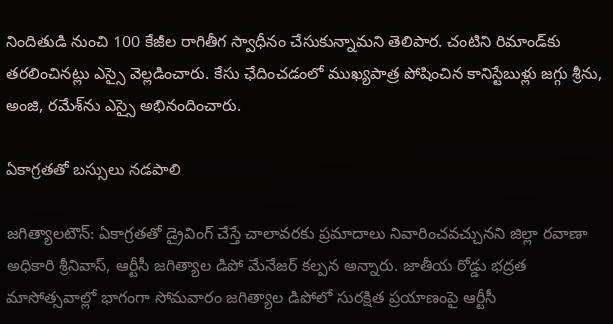నిందితుడి నుంచి 100 కేజీల రాగితీగ స్వాధీనం చేసుకున్నామని తెలిపార. చంటిని రిమాండ్‌కు తరలించినట్లు ఎస్సై వెల్లడించారు. కేసు ఛేదించడంలో ముఖ్యపాత్ర పోషించిన కానిస్టేబుళ్లు జగ్గు శ్రీను, అంజి, రమేశ్‌ను ఎస్సై అభినందించారు.

ఏకాగ్రతతో బస్సులు నడపాలి

జగిత్యాలటౌన్‌: ఏకాగ్రతతో డ్రైవింగ్‌ చేస్తే చాలావరకు ప్రమాదాలు నివారించవచ్చునని జిల్లా రవాణా అధికారి శ్రీనివాస్‌, ఆర్టీసీ జగిత్యాల డిపో మేనేజర్‌ కల్పన అన్నారు. జాతీయ రోడ్డు భద్రత మాసోత్సవాల్లో భాగంగా సోమవారం జగిత్యాల డిపోలో సురక్షిత ప్రయాణంపై ఆర్టీసీ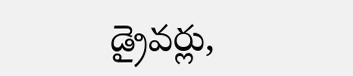డ్రైవర్లు,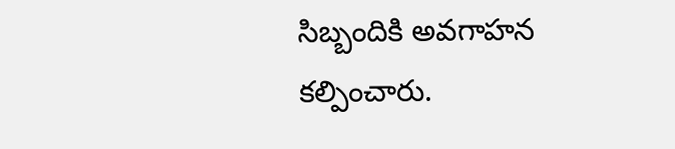సిబ్బందికి అవగాహన కల్పించారు.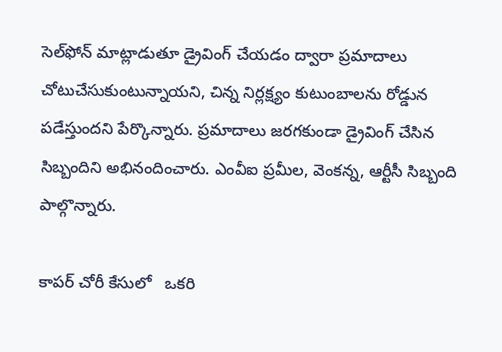సెల్‌ఫోన్‌ మాట్లాడుతూ డ్రైవింగ్‌ చేయడం ద్వారా ప్రమాదాలు చోటుచేసుకుంటున్నాయని, చిన్న నిర్లక్ష్యం కుటుంబాలను రోడ్డున పడేస్తుందని పేర్కొన్నారు. ప్రమాదాలు జరగకుండా డ్రైవింగ్‌ చేసిన సిబ్బందిని అభినందించారు. ఎంవీఐ ప్రమీల, వెంకన్న, ఆర్టీసీ సిబ్బంది పాల్గొన్నారు.

కాపర్‌ చోరీ కేసులో   ఒకరి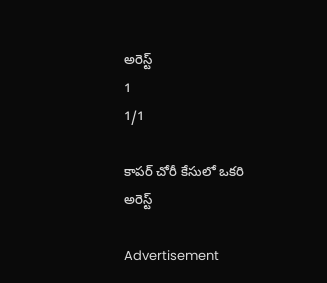అరెస్ట్‌
1
1/1

కాపర్‌ చోరీ కేసులో ఒకరి అరెస్ట్‌

Advertisement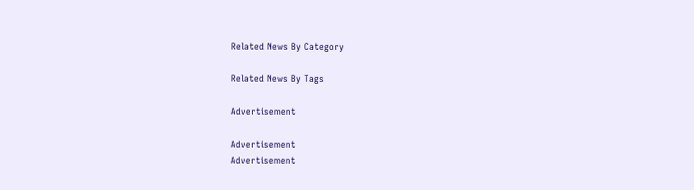Related News By Category

Related News By Tags

Advertisement

Advertisement
Advertisement